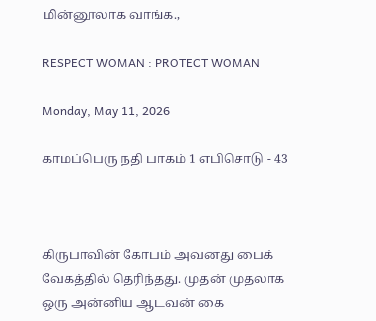மின்னூலாக வாங்க.,

RESPECT WOMAN : PROTECT WOMAN

Monday, May 11, 2026

காமப்பெரு நதி பாகம் 1 எபிசொடு - 43



கிருபாவின் கோபம் அவனது பைக் வேகத்தில் தெரிந்தது. முதன் முதலாக ஒரு அன்னிய ஆடவன் கை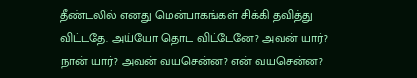தீண்டலில் எனது மென்பாகங்கள் சிக்கி தவித்து விட்டதே. அய்யோ தொட விட்டேனே? அவன் யார்? நான் யார்? அவன் வயசென்ன? என் வயசென்ன?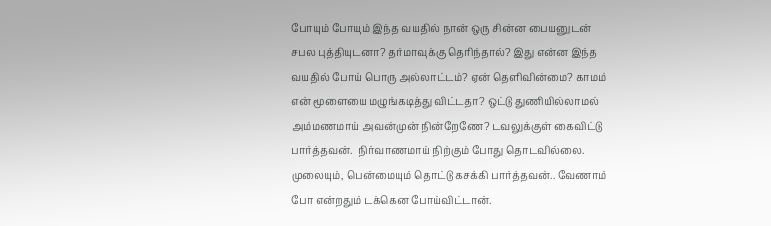போயும் போயும் இந்த வயதில் நான் ஒரு சின்ன பையனுடன் சபல புத்தியுடனா? தர்மாவுக்கு தெரிந்தால்? இது என்ன இந்த வயதில் போய் பொரு அல்லாட்டம்? ஏன் தெளிவின்மை? காமம் என் மூளையை மழுங்கடித்து விட்டதா? ஒட்டு துணியில்லாமல் அம்மணமாய் அவன்முன் நின்றேணே? டவலுக்குள் கைவிட்டு பார்த்தவன்.  நிர்வாணமாய் நிற்கும் போது தொடவில்லை. முலையும், பென்மையும் தொட்டு கசக்கி பார்த்தவன்.. வேணாம் போ என்றதும் டக்கென போய்விட்டான்.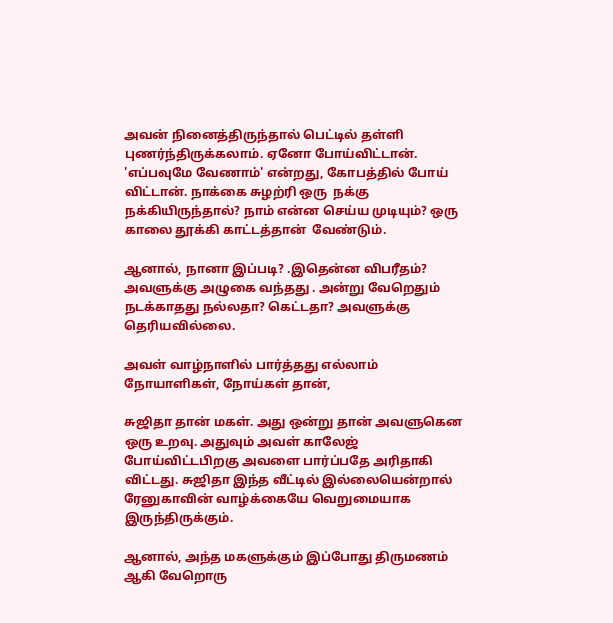அவன் நினைத்திருந்தால் பெட்டில் தள்ளி புணர்ந்திருக்கலாம். ஏனோ போய்விட்டான். 'எப்பவுமே வேணாம்' என்றது, கோபத்தில் போய் விட்டான். நாக்கை சுழற்ரி ஒரு  நக்கு நக்கியிருந்தால்? நாம் என்ன செய்ய முடியும்? ஒரு காலை தூக்கி காட்டத்தான்  வேண்டும்.

ஆனால், நானா இப்படி? .இதென்ன விபரீதம்? அவளுக்கு அழுகை வந்தது . அன்று வேறெதும் நடக்காதது நல்லதா? கெட்டதா? அவளுக்கு தெரியவில்லை.

அவள் வாழ்நாளில் பார்த்தது எல்லாம் நோயாளிகள், நோய்கள் தான்,

சுஜிதா தான் மகள். அது ஒன்று தான் அவளுகென ஒரு உறவு. அதுவும் அவள் காலேஜ் போய்விட்டபிறகு அவளை பார்ப்பதே அரிதாகி விட்டது. சுஜிதா இந்த வீட்டில் இல்லையென்றால் ரேனுகாவின் வாழ்க்கையே வெறுமையாக இருந்திருக்கும்.

ஆனால், அந்த மகளுக்கும் இப்போது திருமணம் ஆகி வேறொரு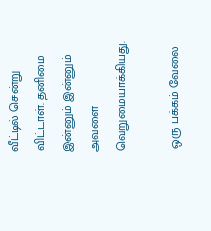வீட்டில் சென்று விட்டாள். தனிமை இன்னும் இன்னும் அவளை வெறுமையாக்கியது.

 ஒரு பக்கம் வேலை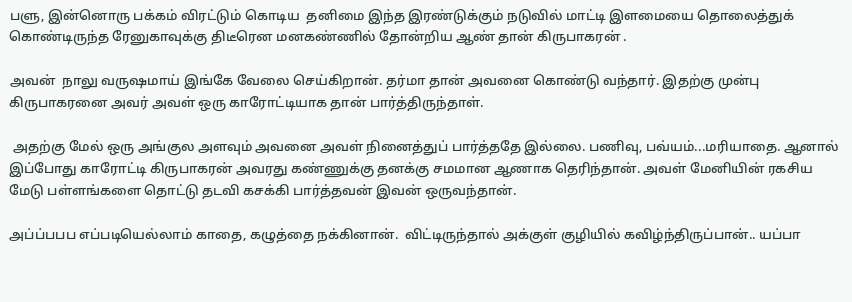பளு, இன்னொரு பக்கம் விரட்டும் கொடிய  தனிமை இந்த இரண்டுக்கும் நடுவில் மாட்டி இளமையை தொலைத்துக் கொண்டிருந்த ரேனுகாவுக்கு திடீரென மனகண்ணில் தோன்றிய ஆண் தான் கிருபாகரன் .

அவன்  நாலு வருஷமாய் இங்கே வேலை செய்கிறான். தர்மா தான் அவனை கொண்டு வந்தார். இதற்கு முன்பு கிருபாகரனை அவர் அவள் ஒரு காரோட்டியாக தான் பார்த்திருந்தாள்.

 அதற்கு மேல் ஒரு அங்குல அளவும் அவனை அவள் நினைத்துப் பார்த்ததே இல்லை. பணிவு, பவ்யம்...மரியாதை. ஆனால் இப்போது காரோட்டி கிருபாகரன் அவரது கண்ணுக்கு தனக்கு சமமான ஆணாக தெரிந்தான். அவள் மேனியின் ரகசிய மேடு பள்ளங்களை தொட்டு தடவி கசக்கி பார்த்தவன் இவன் ஒருவந்தான்.

அப்ப்பபப எப்படியெல்லாம் காதை, கழுத்தை நக்கினான்.  விட்டிருந்தால் அக்குள் குழியில் கவிழ்ந்திருப்பான்.. யப்பா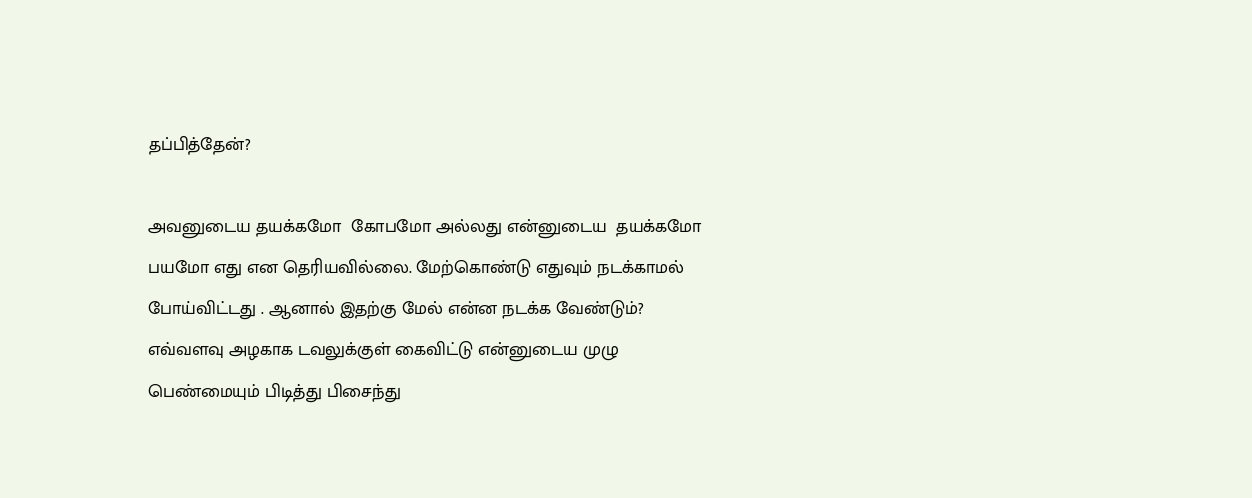தப்பித்தேன்?

அவனுடைய தயக்கமோ  கோபமோ அல்லது என்னுடைய  தயக்கமோ பயமோ எது என தெரியவில்லை. மேற்கொண்டு எதுவும் நடக்காமல் போய்விட்டது . ஆனால் இதற்கு மேல் என்ன நடக்க வேண்டும்?  எவ்வளவு அழகாக டவலுக்குள் கைவிட்டு என்னுடைய முழு பெண்மையும் பிடித்து பிசைந்து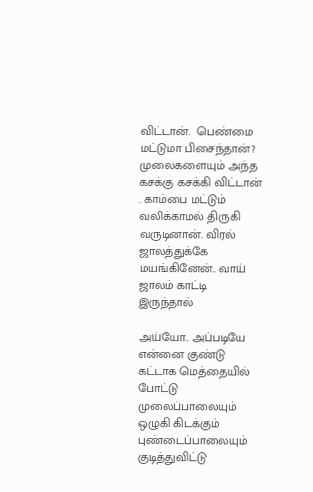விட்டான்.  பெண்மை மட்டுமா பிசைந்தான்?  முலைகளையும் அந்த கசக்கு கசக்கி விட்டான் . காம்பை மட்டும் வலிக்காமல் திருகி வருடினான். விரல் ஜாலத்துக்கே மயங்கினேன்.. வாய் ஜாலம் காட்டி இருந்தால்

அய்யோ.. அப்படியே என்னை குண்டு கட்டாக மெத்தையில் போட்டு முலைப்பாலையும் ஒழுகி கிடக்கும் புண்டைப்பாலையும் குடித்துவிட்டு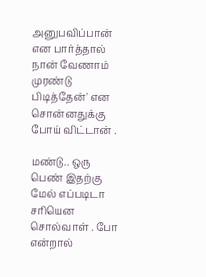அனுபவிப்பான் என பார்த்தால் நான் வேணாம் முரண்டு பிடித்தேன்' என  சொன்னதுக்கு போய் விட்டான் .

மண்டு.. ஒரு பெண் இதற்கு மேல் எப்படிடா சரியென சொல்வாள் . போ என்றால்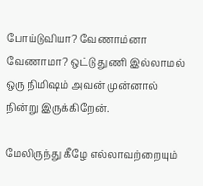போய்டுவியா? வேணாம்னா வேணாமா? ஒட்டு துணி இல்லாமல் ஒரு நிமிஷம் அவன் முன்னால் நின்று இருக்கிறேன்.

மேலிருந்து கீழே எல்லாவற்றையும்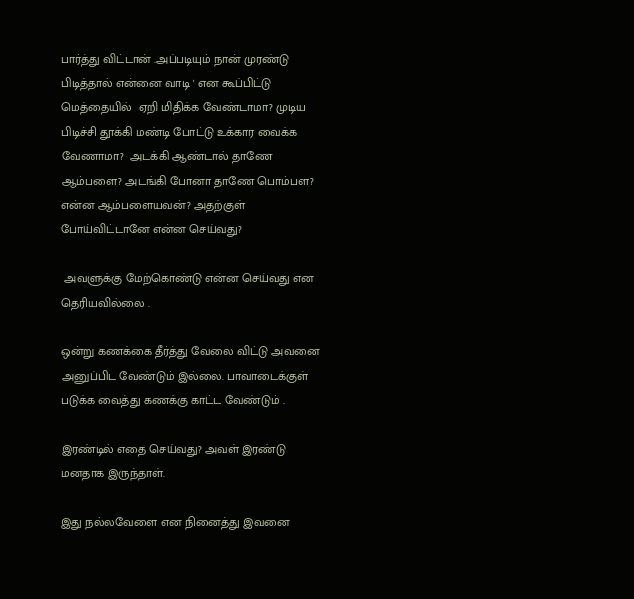பார்த்து விட்டான் .அப்படியும் நான் முரண்டு பிடித்தால் என்னை வாடி ' என கூப்பிட்டு மெத்தையில்  ஏறி மிதிக்க வேண்டாமா? முடிய பிடிச்சி தூக்கி மண்டி போட்டு உக்கார வைக்க வேணாமா?  அடக்கி ஆண்டால் தாணே ஆம்பளை? அடங்கி போனா தாணே பொம்பள? என்ன ஆம்பளையவன்? அதற்குள் போய்விட்டானே என்ன செய்வது?

 அவளுக்கு மேற்கொண்டு என்ன செய்வது என தெரியவில்லை .

ஒன்று கணக்கை தீர்த்து வேலை விட்டு அவனை அனுப்பிட வேண்டும் இல்லை. பாவாடைக்குள் படுக்க வைத்து கணக்கு காட்ட வேண்டும் .

இரண்டில் எதை செய்வது? அவள் இரண்டு மனதாக இருந்தாள்.

இது நல்லவேளை என நினைத்து இவனை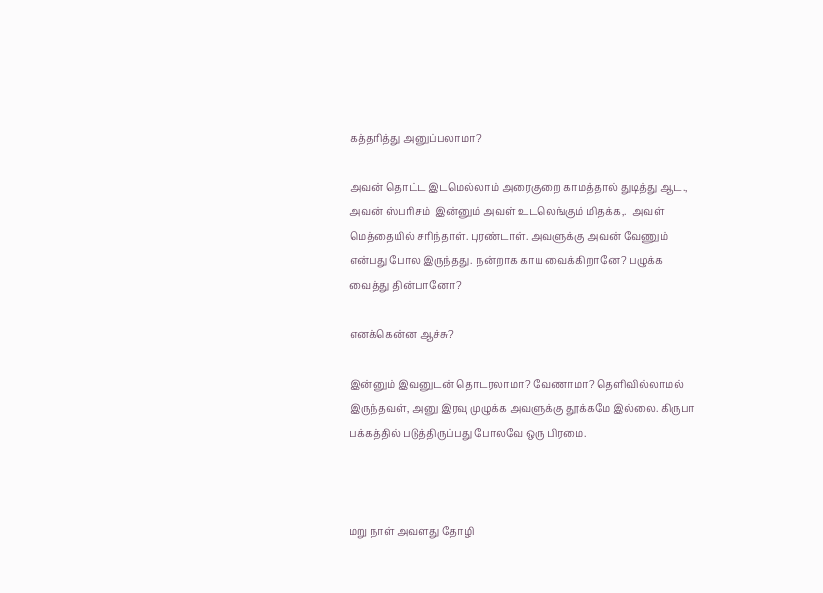கத்தரித்து அனுப்பலாமா?

அவன் தொட்ட இடமெல்லாம் அரைகுறை காமத்தால் துடித்து ஆட., அவன் ஸ்பரிசம்  இன்னும் அவள் உடலெங்கும் மிதக்க,.  அவள் மெத்தையில் சரிந்தாள். புரண்டாள். அவளுக்கு அவன் வேணும் என்பது போல இருந்தது. நன்றாக காய வைக்கிறானே? பழுக்க வைத்து தின்பானோ?

எனக்கென்ன ஆச்சு?

இன்னும் இவனுடன் தொடரலாமா? வேணாமா? தெளிவில்லாமல்  இருந்தவள், அனு இரவு முழுக்க அவளுக்கு தூக்கமே இல்லை. கிருபா பக்கத்தில் படுத்திருப்பது போலவே ஒரு பிரமை.



மறு நாள் அவளது தோழி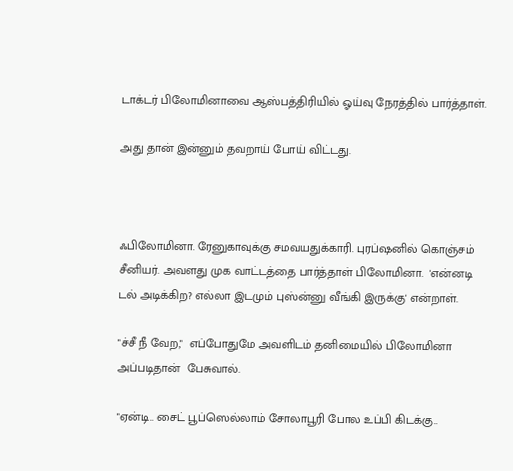டாக்டர் பிலோமினாவை ஆஸ்பத்திரியில் ஓய்வு நேரத்தில் பார்த்தாள்.

அது தான் இன்னும் தவறாய் போய் விட்டது.



ஃபிலோமினா. ரேனுகாவுக்கு சமவயதுக்காரி. புரப்ஷனில் கொஞ்சம் சீனியர். அவளது முக வாட்டத்தை பார்த்தாள் பிலோமினா.  'என்னடி டல் அடிக்கிற? எல்லா இடமும் புஸ்ன்னு வீங்கி இருக்கு' என்றாள்.

"ச்சீ நீ வேற,"  எப்போதுமே அவளிடம் தனிமையில் பிலோமினா அப்படிதான்  பேசுவால்.

"ஏன்டி.. சைட் பூப்ஸெல்லாம் சோலாபூரி போல உப்பி கிடக்கு..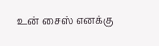உன் சைஸ் எனக்கு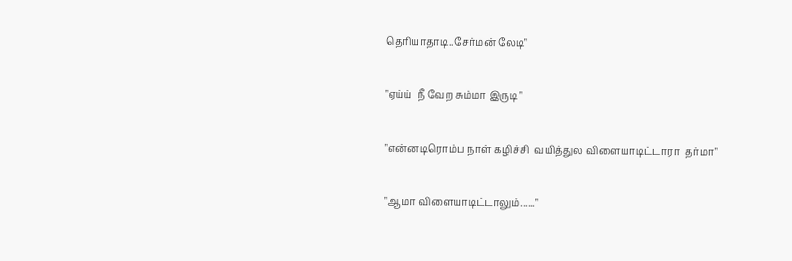தெரியாதாடி..சேர்மன் லேடி"

"ஏய்ய்  நீ வேற சும்மா இருடி "

"என்னடிரொம்ப நாள் கழிச்சி  வயித்துல விளையாடிட்டாரா  தர்மா"

"ஆமா விளையாடிட்டாலும்......"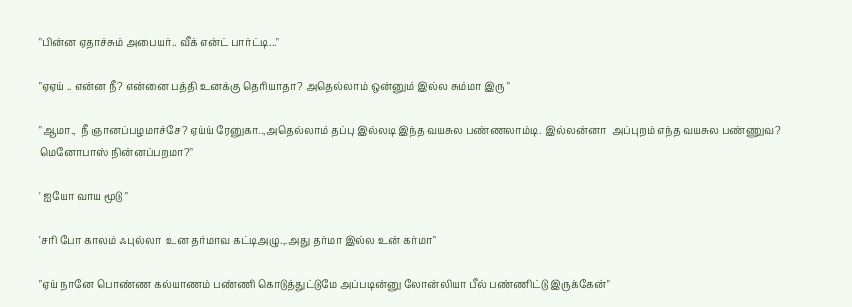"பின்ன ஏதாச்சும் அபையர்.. வீக் என்ட் பார்ட்டி..."

"ஏஏய் .. என்ன நீ? என்னை பத்தி உனக்கு தெரியாதா? அதெல்லாம் ஒன்னும் இல்ல சும்மா இரு "

"ஆமா.,  நீ ஞானப்பழமாச்சே? ஏய்ய் ரேனுகா..,அதெல்லாம் தப்பு இல்லடி இந்த வயசுல பண்ணலாம்டி. இல்லன்னா  அப்புறம் எந்த வயசுல பண்ணுவ?  மெனோபாஸ் நின்னப்பறமா?"

' ஐயோ வாய மூடு "

'சரி போ காலம் ஃபுல்லா  உன தர்மாவ கட்டிஅழு.,.அது தர்மா இல்ல உன் கர்மா"

"ஏய் நானே பொண்ண கல்யாணம் பண்ணி கொடுத்துட்டுமே அப்படின்னு லோன்லியா பீல் பண்ணிட்டு இருக்கேன்"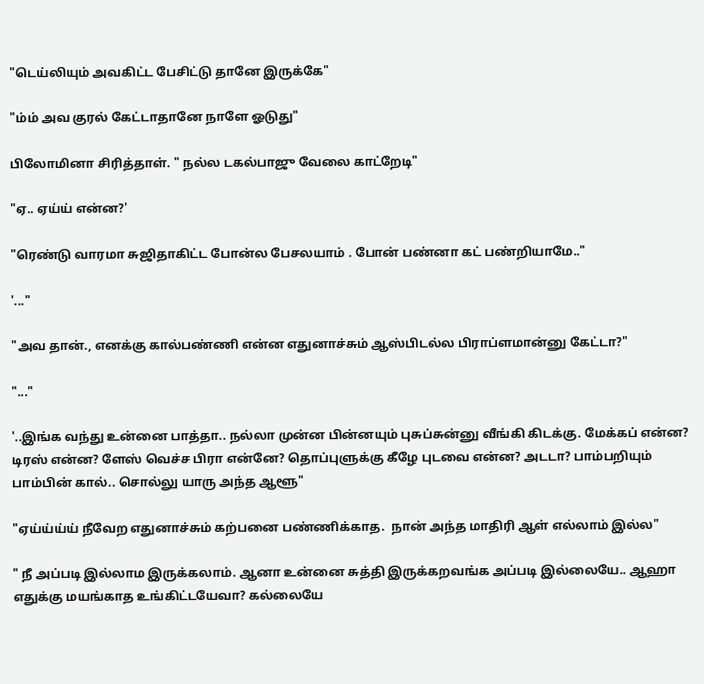"டெய்லியும் அவகிட்ட பேசிட்டு தானே இருக்கே"

"ம்ம் அவ குரல் கேட்டாதானே நாளே ஓடுது"

பிலோமினா சிரித்தாள். " நல்ல டகல்பாஜு வேலை காட்றேடி"

"ஏ.. ஏய்ய் என்ன?'

"ரெண்டு வாரமா சுஜிதாகிட்ட போன்ல பேசலயாம் . போன் பண்னா கட் பண்றியாமே.."

'..."

"அவ தான்., எனக்கு கால்பண்ணி என்ன எதுனாச்சும் ஆஸ்பிடல்ல பிராப்ளமான்னு கேட்டா?"

"..."

'..இங்க வந்து உன்னை பாத்தா.. நல்லா முன்ன பின்னயும் புசுப்சுன்னு வீங்கி கிடக்கு. மேக்கப் என்ன? டிரஸ் என்ன? ளேஸ் வெச்ச பிரா என்னே? தொப்புளுக்கு கீழே புடவை என்ன? அடடா? பாம்பறியும் பாம்பின் கால்.. சொல்லு யாரு அந்த ஆளூ"

"ஏய்ய்ய்ய் நீவேற எதுனாச்சும் கற்பனை பண்ணிக்காத.  நான் அந்த மாதிரி ஆள் எல்லாம் இல்ல"

" நீ அப்படி இல்லாம இருக்கலாம். ஆனா உன்னை சுத்தி இருக்கறவங்க அப்படி இல்லையே.. ஆஹா எதுக்கு மயங்காத உங்கிட்டயேவா? கல்லையே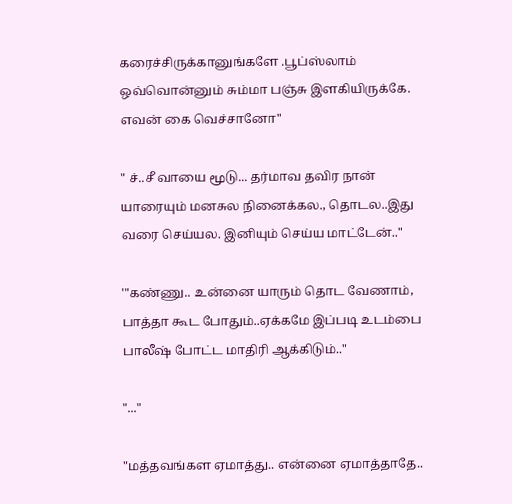கரைச்சிருக்கானுங்களே .பூப்ஸ்லாம் ஒவ்வொன்னும் சும்மா பஞ்சு இளகியிருக்கே. எவன் கை வெச்சானோ"

" ச்..சீ வாயை மூடு... தர்மாவ தவிர நான் யாரையும் மனசுல நினைக்கல., தொடல..இது வரை செய்யல. இனியும் செய்ய மாட்டேன்.."

'"கண்ணு.. உன்னை யாரும் தொட வேணாம், பாத்தா கூட போதும்..ஏக்கமே இப்படி உடம்பை பாலீஷ் போட்ட மாதிரி ஆக்கிடும்.."

"..."

"மத்தவங்கள ஏமாத்து.. என்னை ஏமாத்தாதே..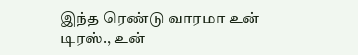இந்த ரெண்டு வாரமா உன் டிரஸ்., உன்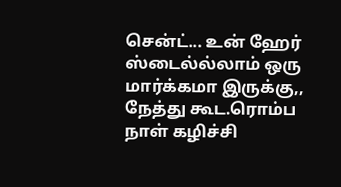சென்ட்... உன் ஹேர் ஸ்டைல்ல்லாம் ஒரு மார்க்கமா இருக்கு,, நேத்து கூட.ரொம்ப நாள் கழிச்சி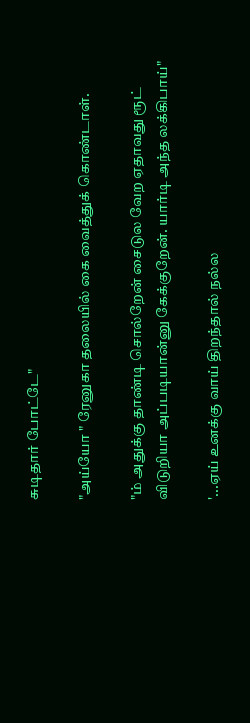சுடிதார் போட்டே"

"அய்யோ " ரேனுகா தலையில் கை வைத்துக் கொண்டாள்.

"ம் அதுக்கு தாண்டி சொல்றேன் சைடுல வேற ஏதாவது ரூட் விடுறியா அப்படியான்னு கேக்குறேன். யார்டி அந்த லக்கிபாய்"

'...ஏய் உனக்கு வாய் திறந்தால் நல்ல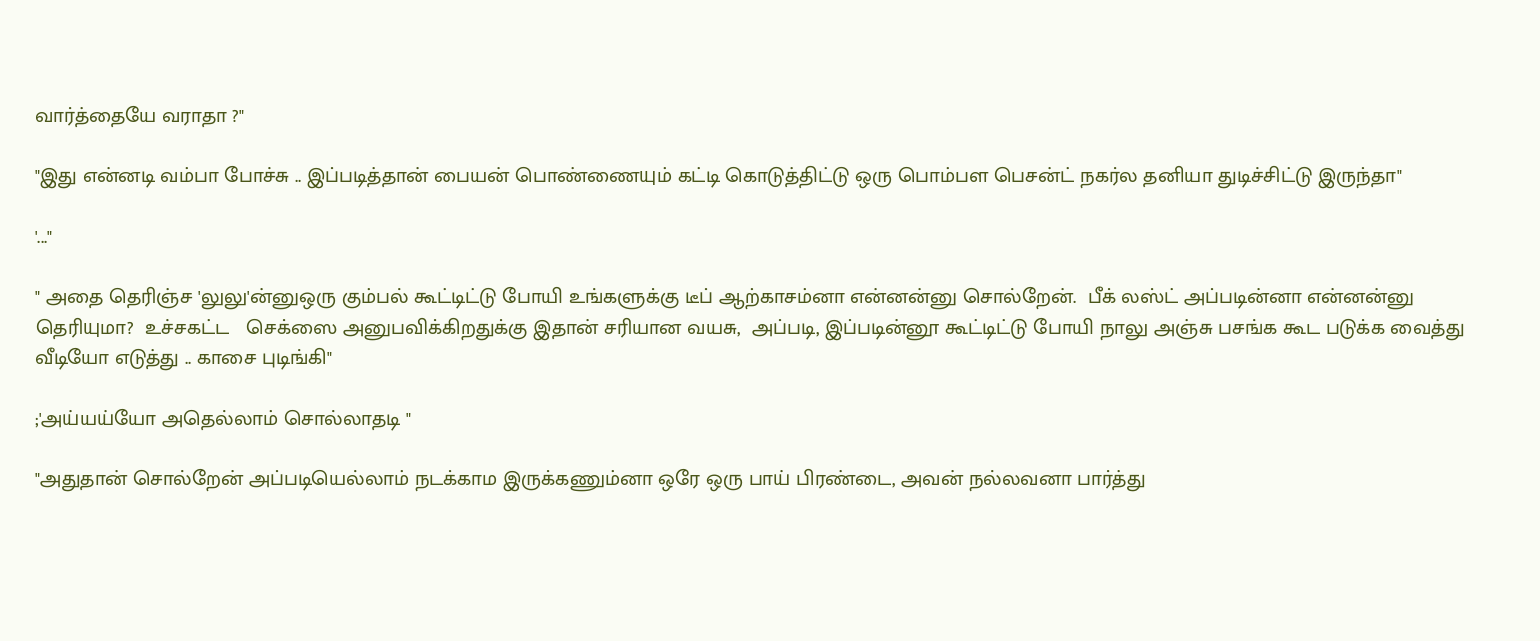வார்த்தையே வராதா ?"

"இது என்னடி வம்பா போச்சு .. இப்படித்தான் பையன் பொண்ணையும் கட்டி கொடுத்திட்டு ஒரு பொம்பள பெசன்ட் நகர்ல தனியா துடிச்சிட்டு இருந்தா"

'..."

" அதை தெரிஞ்ச 'லுலு'ன்னுஒரு கும்பல் கூட்டிட்டு போயி உங்களுக்கு டீப் ஆற்காசம்னா என்னன்னு சொல்றேன்.  பீக் லஸ்ட் அப்படின்னா என்னன்னு தெரியுமா?  உச்சகட்ட   செக்ஸை அனுபவிக்கிறதுக்கு இதான் சரியான வயசு,  அப்படி, இப்படின்னூ கூட்டிட்டு போயி நாலு அஞ்சு பசங்க கூட படுக்க வைத்து வீடியோ எடுத்து .. காசை புடிங்கி"

;'அய்யய்யோ அதெல்லாம் சொல்லாதடி "

"அதுதான் சொல்றேன் அப்படியெல்லாம் நடக்காம இருக்கணும்னா ஒரே ஒரு பாய் பிரண்டை, அவன் நல்லவனா பார்த்து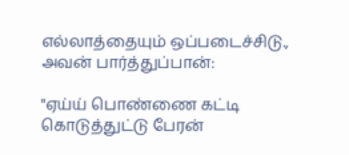எல்லாத்தையும் ஒப்படைச்சிடு.,  அவன் பார்த்துப்பான்:

"ஏய்ய் பொண்ணை கட்டி கொடுத்துட்டு பேரன்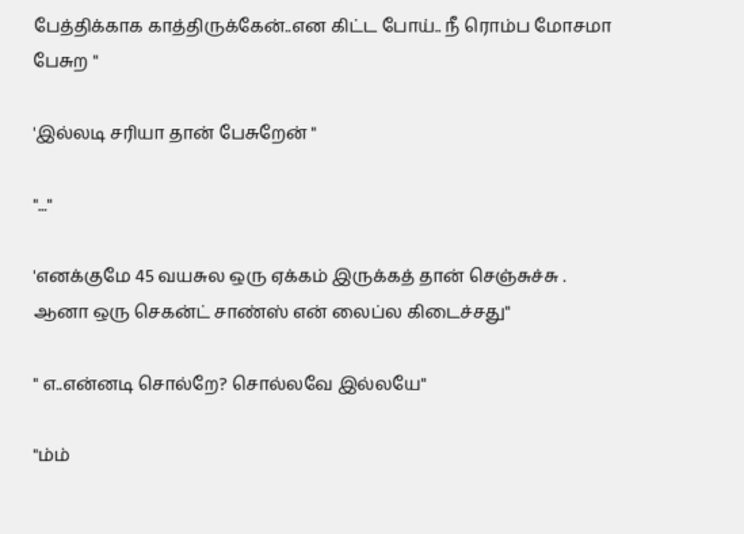பேத்திக்காக காத்திருக்கேன்..என கிட்ட போய்.. நீ ரொம்ப மோசமா பேசுற "

'இல்லடி சரியா தான் பேசுறேன் "

"..."

'எனக்குமே 45 வயசுல ஒரு ஏக்கம் இருக்கத் தான் செஞ்சுச்சு .  ஆனா ஒரு செகன்ட் சாண்ஸ் என் லைப்ல கிடைச்சது"

" எ..என்னடி சொல்றே? சொல்லவே இல்லயே"

"ம்ம்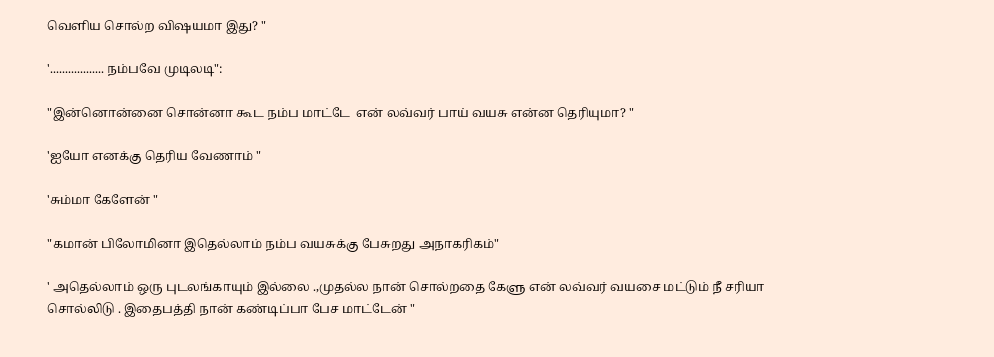வெளிய சொல்ற விஷயமா இது? "

'.................. நம்பவே முடிலடி":

"இன்னொன்னை சொன்னா கூட நம்ப மாட்டே  என் லவ்வர் பாய் வயசு என்ன தெரியுமா? "

'ஐயோ எனக்கு தெரிய வேணாம் "

'சும்மா கேளேன் "

"கமான் பிலோமினா இதெல்லாம் நம்ப வயசுக்கு பேசுறது அநாகரிகம்"

' அதெல்லாம் ஒரு புடலங்காயும் இல்லை .,முதல்ல நான் சொல்றதை கேளு என் லவ்வர் வயசை மட்டும் நீ சரியா சொல்லிடு . இதைபத்தி நான் கண்டிப்பா பேச மாட்டேன் "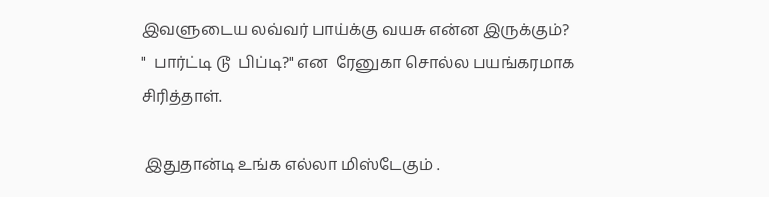இவளுடைய லவ்வர் பாய்க்கு வயசு என்ன இருக்கும்?
"  பார்ட்டி டூ  பிப்டி?" என  ரேனுகா சொல்ல பயங்கரமாக சிரித்தாள்.

 இதுதான்டி உங்க எல்லா மிஸ்டேகும் .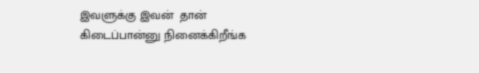இவளுக்கு இவன்  தான் கிடைப்பான்னு நினைக்கிறீங்க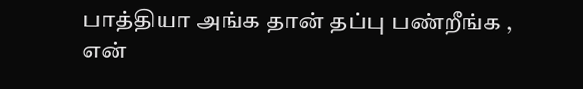பாத்தியா அங்க தான் தப்பு பண்றீங்க , என்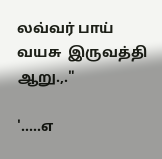லவ்வர் பாய் வயசு  இருவத்தி ஆறு.,."

'.....எ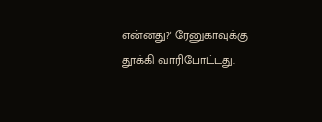என்னது?' ரேனுகாவுக்கு தூக்கி வாரிபோட்டது.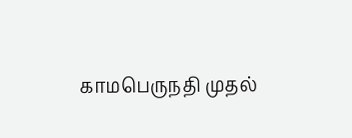காமபெருநதி முதல்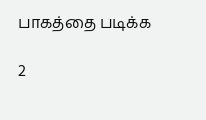பாகத்தை படிக்க

2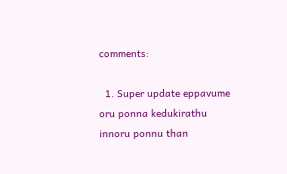comments:

  1. Super update eppavume oru ponna kedukirathu innoru ponnu than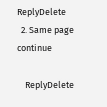ReplyDelete
  2. Same page continue

    ReplyDelete